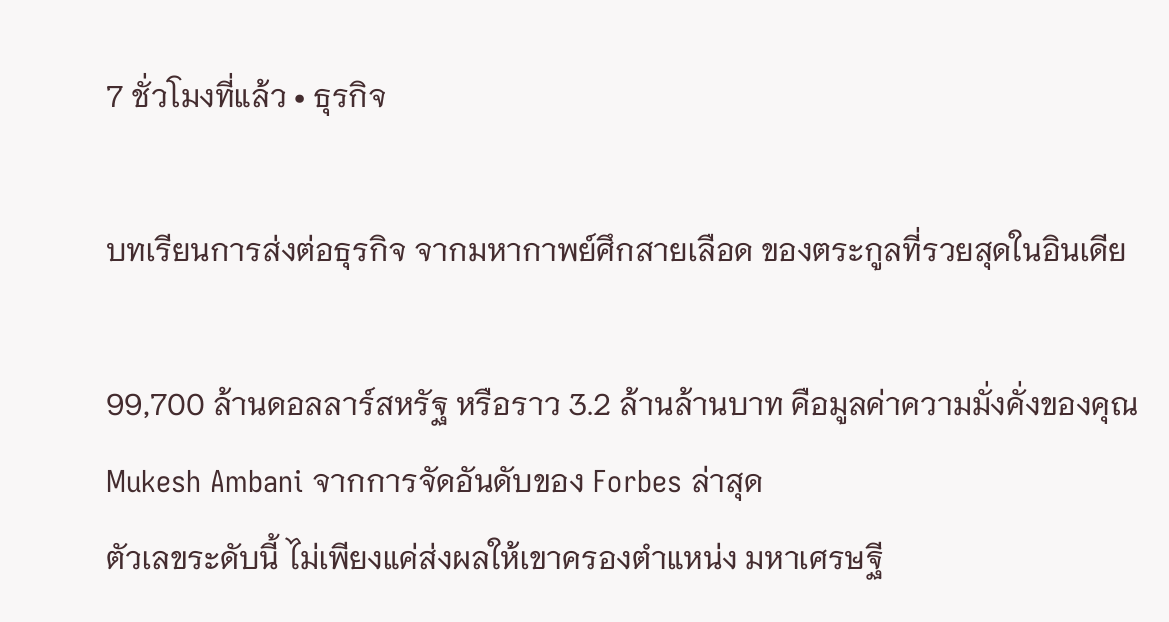7 ชั่วโมงที่แล้ว • ธุรกิจ

บทเรียนการส่งต่อธุรกิจ จากมหากาพย์ศึกสายเลือด ของตระกูลที่รวยสุดในอินเดีย

99,700 ล้านดอลลาร์สหรัฐ หรือราว 3.2 ล้านล้านบาท คือมูลค่าความมั่งคั่งของคุณ Mukesh Ambani จากการจัดอันดับของ Forbes ล่าสุด
ตัวเลขระดับนี้ ไม่เพียงแค่ส่งผลให้เขาครองตำแหน่ง มหาเศรษฐี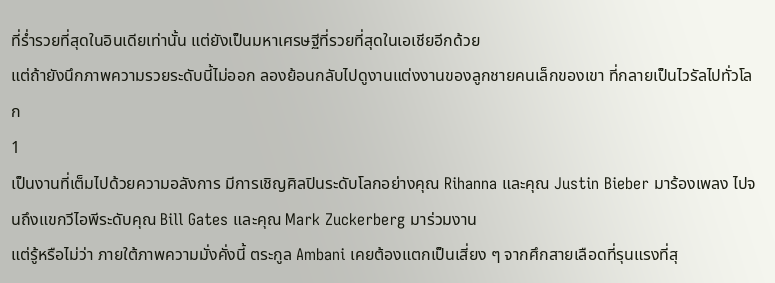ที่ร่ำรวยที่สุดในอินเดียเท่านั้น แต่ยังเป็นมหาเศรษฐีที่รวยที่สุดในเอเชียอีกด้วย
แต่ถ้ายังนึกภาพความรวยระดับนี้ไม่ออก ลองย้อนกลับไปดูงานแต่งงานของลูกชายคนเล็กของเขา ที่กลายเป็นไวรัลไปทั่วโลก
1
เป็นงานที่เต็มไปด้วยความอลังการ มีการเชิญศิลปินระดับโลกอย่างคุณ Rihanna และคุณ Justin Bieber มาร้องเพลง ไปจนถึงแขกวีไอพีระดับคุณ Bill Gates และคุณ Mark Zuckerberg มาร่วมงาน
แต่รู้หรือไม่ว่า ภายใต้ภาพความมั่งคั่งนี้ ตระกูล Ambani เคยต้องแตกเป็นเสี่ยง ๆ จากศึกสายเลือดที่รุนแรงที่สุ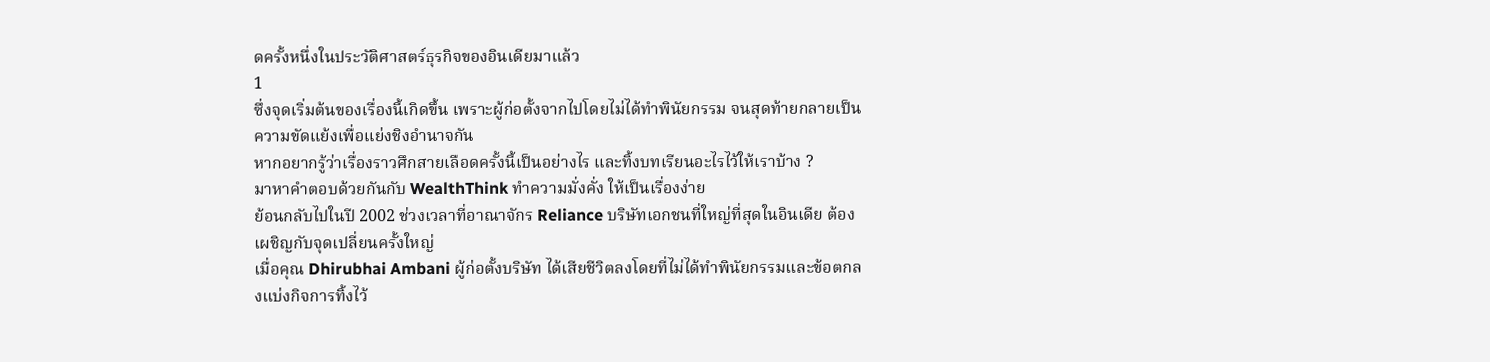ดครั้งหนึ่งในประวัติศาสตร์ธุรกิจของอินเดียมาแล้ว
1
ซึ่งจุดเริ่มต้นของเรื่องนี้เกิดขึ้น เพราะผู้ก่อตั้งจากไปโดยไม่ได้ทำพินัยกรรม จนสุดท้ายกลายเป็นความขัดแย้งเพื่อแย่งชิงอำนาจกัน
หากอยากรู้ว่าเรื่องราวศึกสายเลือดครั้งนี้เป็นอย่างไร และทิ้งบทเรียนอะไรไว้ให้เราบ้าง ?
มาหาคำตอบด้วยกันกับ WealthThink ทำความมั่งคั่ง ให้เป็นเรื่องง่าย
ย้อนกลับไปในปี 2002 ช่วงเวลาที่อาณาจักร Reliance บริษัทเอกชนที่ใหญ่ที่สุดในอินเดีย ต้องเผชิญกับจุดเปลี่ยนครั้งใหญ่
เมื่อคุณ Dhirubhai Ambani ผู้ก่อตั้งบริษัท ได้เสียชีวิตลงโดยที่ไม่ได้ทำพินัยกรรมและข้อตกลงแบ่งกิจการทิ้งไว้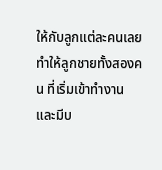ให้กับลูกแต่ละคนเลย
ทำให้ลูกชายทั้งสองคน ที่เริ่มเข้าทำงานและมีบ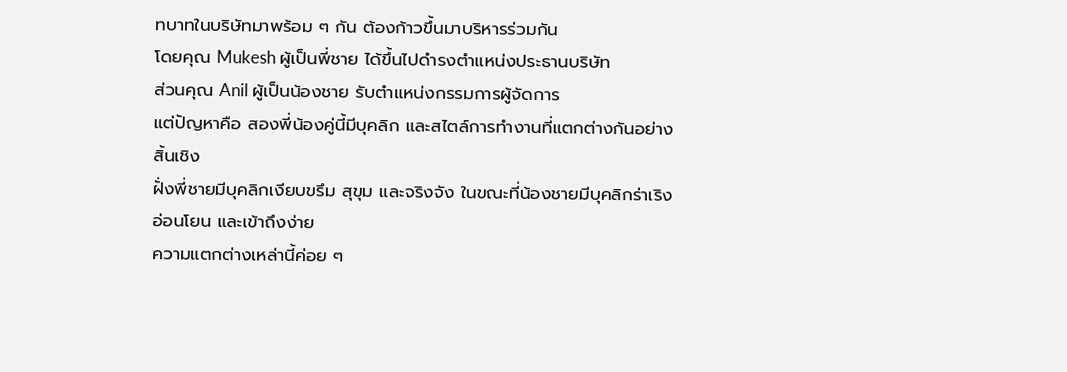ทบาทในบริษัทมาพร้อม ๆ กัน ต้องก้าวขึ้นมาบริหารร่วมกัน
โดยคุณ Mukesh ผู้เป็นพี่ชาย ได้ขึ้นไปดำรงตำแหน่งประธานบริษัท
ส่วนคุณ Anil ผู้เป็นน้องชาย รับตำแหน่งกรรมการผู้จัดการ
แต่ปัญหาคือ สองพี่น้องคู่นี้มีบุคลิก และสไตล์การทำงานที่แตกต่างกันอย่างสิ้นเชิง
ฝั่งพี่ชายมีบุคลิกเงียบขรึม สุขุม และจริงจัง ในขณะที่น้องชายมีบุคลิกร่าเริง อ่อนโยน และเข้าถึงง่าย
ความแตกต่างเหล่านี้ค่อย ๆ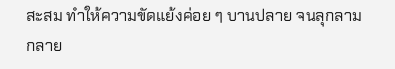สะสม ทำให้ความขัดแย้งค่อย ๆ บานปลาย จนลุกลามกลาย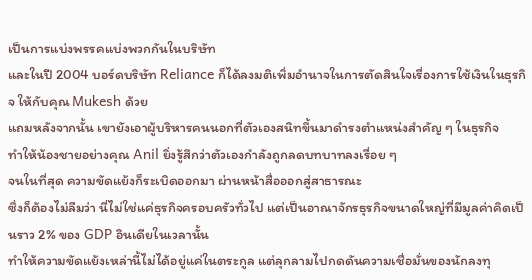เป็นการแบ่งพรรคแบ่งพวกกันในบริษัท
และในปี 2004 บอร์ดบริษัท Reliance ก็ได้ลงมติเพิ่มอำนาจในการตัดสินใจเรื่องการใช้เงินในธุรกิจ ให้กับคุณ Mukesh ด้วย
แถมหลังจากนั้น เขายังเอาผู้บริหารคนนอกที่ตัวเองสนิทขึ้นมาดำรงตำแหน่งสำคัญ ๆ ในธุรกิจ
ทำให้น้องชายอย่างคุณ Anil ยิ่งรู้สึกว่าตัวเองกำลังถูกลดบทบาทลงเรื่อย ๆ
จนในที่สุด ความขัดแย้งก็ระเบิดออกมา ผ่านหน้าสื่อออกสู่สาธารณะ
ซึ่งก็ต้องไม่ลืมว่า นี่ไม่ใช่แค่ธุรกิจครอบครัวทั่วไป แต่เป็นอาณาจักรธุรกิจขนาดใหญ่ที่มีมูลค่าคิดเป็นราว 2% ของ GDP อินเดียในเวลานั้น
ทำให้ความขัดแย้งเหล่านี้ไม่ได้อยู่แค่ในตระกูล แต่ลุกลามไปกดดันความเชื่อมั่นของนักลงทุ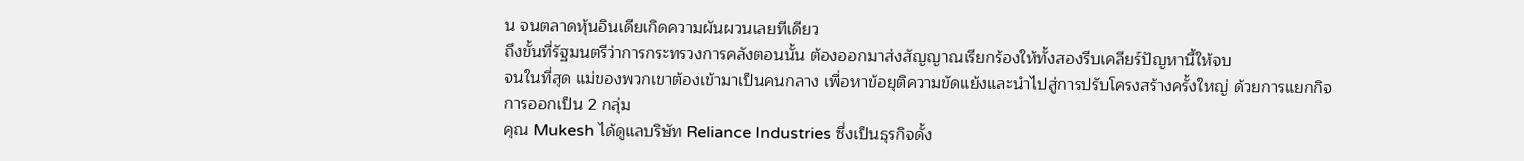น จนตลาดหุ้นอินเดียเกิดความผันผวนเลยทีเดียว
ถึงขั้นที่รัฐมนตรีว่าการกระทรวงการคลังตอนนั้น ต้องออกมาส่งสัญญาณเรียกร้องให้ทั้งสองรีบเคลียร์ปัญหานี้ให้จบ
จนในที่สุด แม่ของพวกเขาต้องเข้ามาเป็นคนกลาง เพื่อหาข้อยุติความขัดแย้งและนำไปสู่การปรับโครงสร้างครั้งใหญ่ ด้วยการแยกกิจการออกเป็น 2 กลุ่ม
คุณ Mukesh ได้ดูแลบริษัท Reliance Industries ซึ่งเป็นธุรกิจดั้ง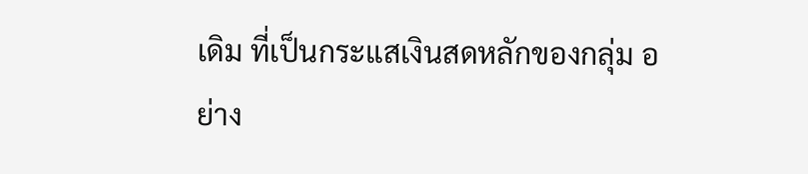เดิม ที่เป็นกระแสเงินสดหลักของกลุ่ม อย่าง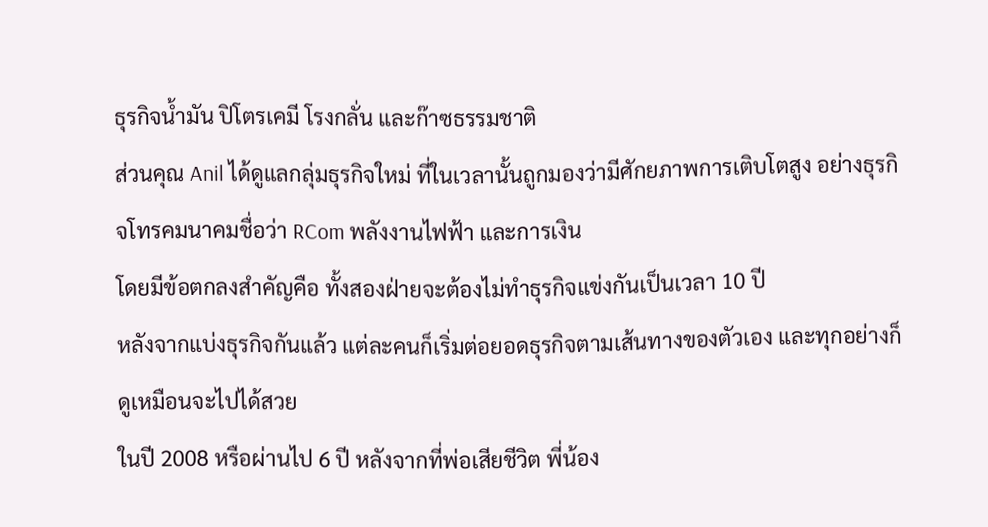ธุรกิจน้ำมัน ปิโตรเคมี โรงกลั่น และก๊าซธรรมชาติ
ส่วนคุณ Anil ได้ดูแลกลุ่มธุรกิจใหม่ ที่ในเวลานั้นถูกมองว่ามีศักยภาพการเติบโตสูง อย่างธุรกิจโทรคมนาคมชื่อว่า RCom พลังงานไฟฟ้า และการเงิน
โดยมีข้อตกลงสำคัญคือ ทั้งสองฝ่ายจะต้องไม่ทำธุรกิจแข่งกันเป็นเวลา 10 ปี
หลังจากแบ่งธุรกิจกันแล้ว แต่ละคนก็เริ่มต่อยอดธุรกิจตามเส้นทางของตัวเอง และทุกอย่างก็ดูเหมือนจะไปได้สวย
ในปี 2008 หรือผ่านไป 6 ปี หลังจากที่พ่อเสียชีวิต พี่น้อง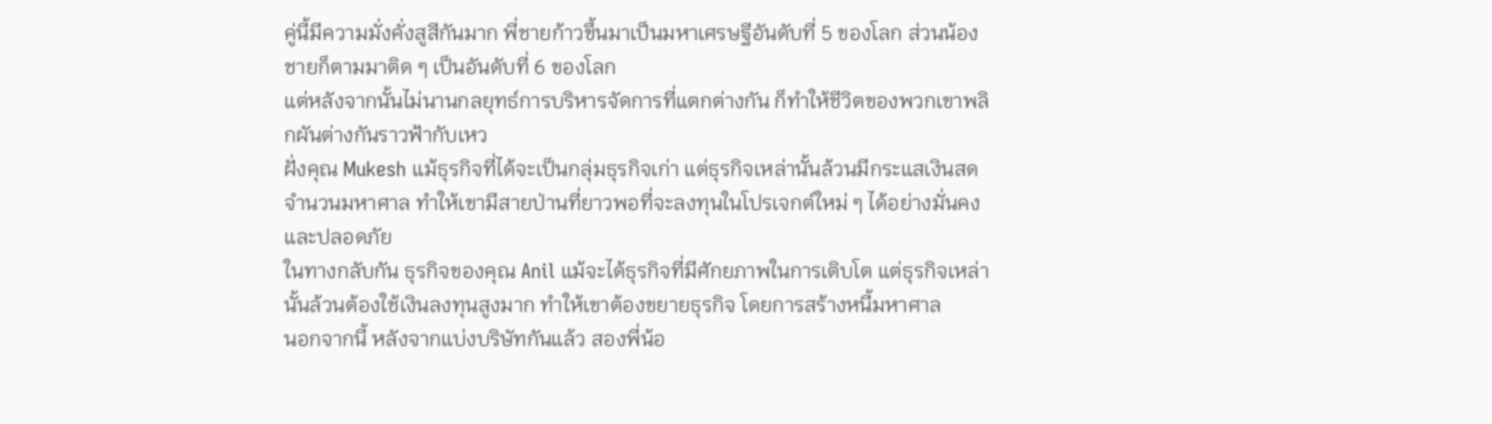คู่นี้มีความมั่งคั่งสูสีกันมาก พี่ชายก้าวขึ้นมาเป็นมหาเศรษฐีอันดับที่ 5 ของโลก ส่วนน้องชายก็ตามมาติด ๆ เป็นอันดับที่ 6 ของโลก
แต่หลังจากนั้นไม่นานกลยุทธ์การบริหารจัดการที่แตกต่างกัน ก็ทำให้ชีวิตของพวกเขาพลิกผันต่างกันราวฟ้ากับเหว
ฝั่งคุณ Mukesh แม้ธุรกิจที่ได้จะเป็นกลุ่มธุรกิจเก่า แต่ธุรกิจเหล่านั้นล้วนมีกระแสเงินสดจำนวนมหาศาล ทำให้เขามีสายป่านที่ยาวพอที่จะลงทุนในโปรเจกต์ใหม่ ๆ ได้อย่างมั่นคงและปลอดภัย
ในทางกลับกัน ธุรกิจของคุณ Anil แม้จะได้ธุรกิจที่มีศักยภาพในการเติบโต แต่ธุรกิจเหล่านั้นล้วนต้องใช้เงินลงทุนสูงมาก ทำให้เขาต้องขยายธุรกิจ โดยการสร้างหนี้มหาศาล
นอกจากนี้ หลังจากแบ่งบริษัทกันแล้ว สองพี่น้อ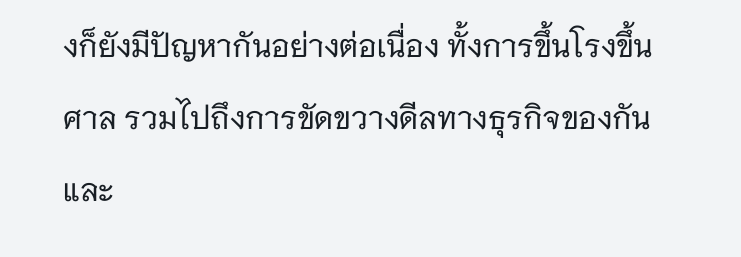งก็ยังมีปัญหากันอย่างต่อเนื่อง ทั้งการขึ้นโรงขึ้นศาล รวมไปถึงการขัดขวางดีลทางธุรกิจของกันและ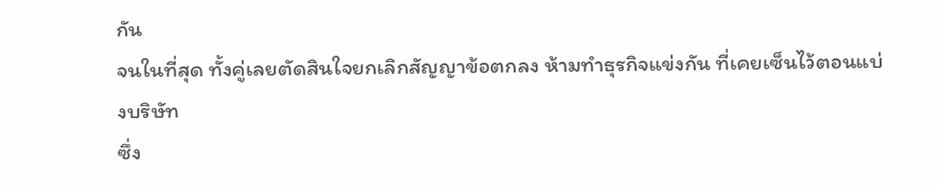กัน
จนในที่สุด ทั้งคู่เลยตัดสินใจยกเลิกสัญญาข้อตกลง ห้ามทำธุรกิจแข่งกัน ที่เคยเซ็นไว้ตอนแบ่งบริษัท
ซึ่ง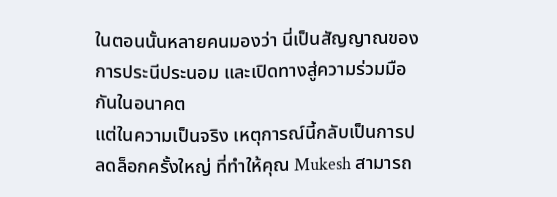ในตอนนั้นหลายคนมองว่า นี่เป็นสัญญาณของการประนีประนอม และเปิดทางสู่ความร่วมมือกันในอนาคต
แต่ในความเป็นจริง เหตุการณ์นี้กลับเป็นการปลดล็อกครั้งใหญ่ ที่ทำให้คุณ Mukesh สามารถ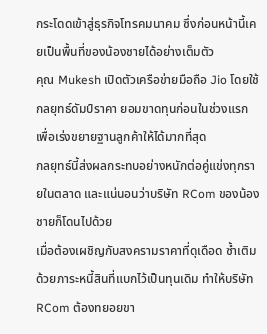กระโดดเข้าสู่ธุรกิจโทรคมนาคม ซึ่งก่อนหน้านี้เคยเป็นพื้นที่ของน้องชายได้อย่างเต็มตัว
คุณ Mukesh เปิดตัวเครือข่ายมือถือ Jio โดยใช้กลยุทธ์ดัมป์ราคา ยอมขาดทุนก่อนในช่วงแรก เพื่อเร่งขยายฐานลูกค้าให้ได้มากที่สุด
กลยุทธ์นี้ส่งผลกระทบอย่างหนักต่อคู่แข่งทุกรายในตลาด และแน่นอนว่าบริษัท RCom ของน้องชายก็โดนไปด้วย
เมื่อต้องเผชิญกับสงครามราคาที่ดุเดือด ซ้ำเติมด้วยภาระหนี้สินที่แบกไว้เป็นทุนเดิม ทำให้บริษัท RCom ต้องทยอยขา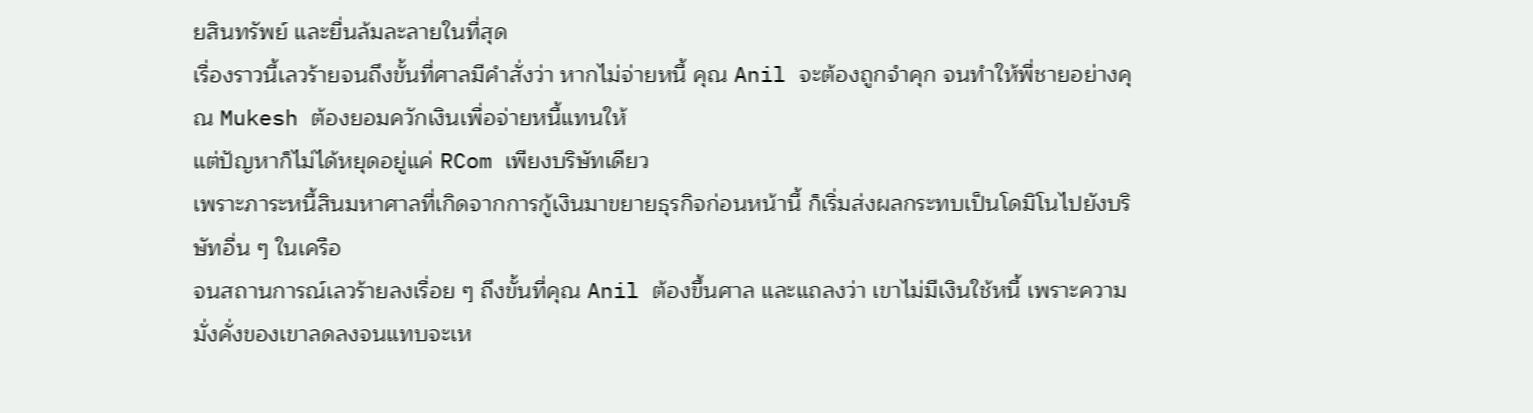ยสินทรัพย์ และยื่นล้มละลายในที่สุด
เรื่องราวนี้เลวร้ายจนถึงขั้นที่ศาลมีคำสั่งว่า หากไม่จ่ายหนี้ คุณ Anil จะต้องถูกจำคุก จนทำให้พี่ชายอย่างคุณ Mukesh ต้องยอมควักเงินเพื่อจ่ายหนี้แทนให้
แต่ปัญหาก็ไม่ได้หยุดอยู่แค่ RCom เพียงบริษัทเดียว
เพราะภาระหนี้สินมหาศาลที่เกิดจากการกู้เงินมาขยายธุรกิจก่อนหน้านี้ ก็เริ่มส่งผลกระทบเป็นโดมิโนไปยังบริษัทอื่น ๆ ในเครือ
จนสถานการณ์เลวร้ายลงเรื่อย ๆ ถึงขั้นที่คุณ Anil ต้องขึ้นศาล และแถลงว่า เขาไม่มีเงินใช้หนี้ เพราะความมั่งคั่งของเขาลดลงจนแทบจะเห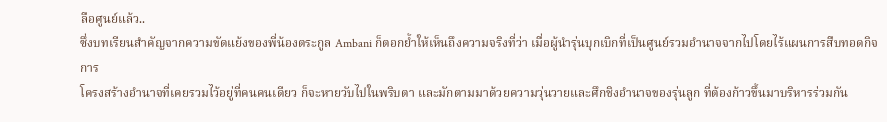ลือศูนย์แล้ว..
ซึ่งบทเรียนสำคัญจากความขัดแย้งของพี่น้องตระกูล Ambani ก็ตอกย้ำให้เห็นถึงความจริงที่ว่า เมื่อผู้นำรุ่นบุกเบิกที่เป็นศูนย์รวมอำนาจจากไปโดยไร้แผนการสืบทอดกิจการ
โครงสร้างอำนาจที่เคยรวมไว้อยู่ที่คนคนเดียว ก็จะหายวับไปในพริบตา และมักตามมาด้วยความวุ่นวายและศึกชิงอำนาจของรุ่นลูก ที่ต้องก้าวขึ้นมาบริหารร่วมกัน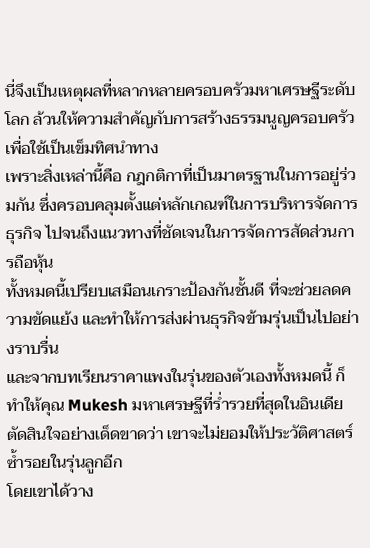นี่จึงเป็นเหตุผลที่หลากหลายครอบครัวมหาเศรษฐีระดับโลก ล้วนให้ความสำคัญกับการสร้างธรรมนูญครอบครัว เพื่อใช้เป็นเข็มทิศนำทาง
เพราะสิ่งเหล่านี้คือ กฎกติกาที่เป็นมาตรฐานในการอยู่ร่วมกัน ซึ่งครอบคลุมตั้งแต่หลักเกณฑ์ในการบริหารจัดการธุรกิจ ไปจนถึงแนวทางที่ชัดเจนในการจัดการสัดส่วนการถือหุ้น
ทั้งหมดนี้เปรียบเสมือนเกราะป้องกันชั้นดี ที่จะช่วยลดความขัดแย้ง และทำให้การส่งผ่านธุรกิจข้ามรุ่นเป็นไปอย่างราบรื่น
และจากบทเรียนราคาแพงในรุ่นของตัวเองทั้งหมดนี้ ก็ทำให้คุณ Mukesh มหาเศรษฐีที่ร่ำรวยที่สุดในอินเดีย ตัดสินใจอย่างเด็ดขาดว่า เขาจะไม่ยอมให้ประวัติศาสตร์ซ้ำรอยในรุ่นลูกอีก
โดยเขาได้วาง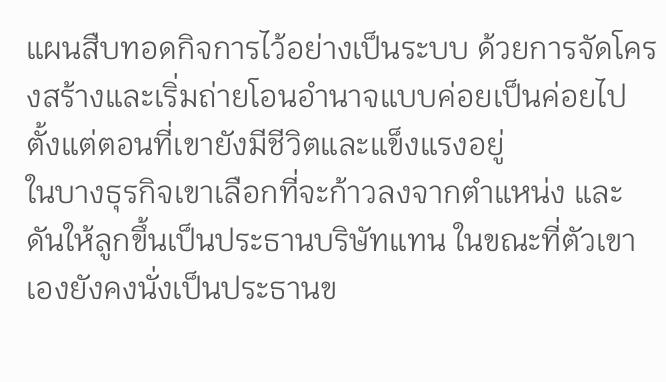แผนสืบทอดกิจการไว้อย่างเป็นระบบ ด้วยการจัดโครงสร้างและเริ่มถ่ายโอนอำนาจแบบค่อยเป็นค่อยไป ตั้งแต่ตอนที่เขายังมีชีวิตและแข็งแรงอยู่
ในบางธุรกิจเขาเลือกที่จะก้าวลงจากตำแหน่ง และดันให้ลูกขึ้นเป็นประธานบริษัทแทน ในขณะที่ตัวเขาเองยังคงนั่งเป็นประธานข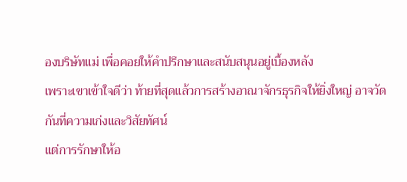องบริษัทแม่ เพื่อคอยให้คำปรึกษาและสนับสนุนอยู่เบื้องหลัง
เพราะเขาเข้าใจดีว่า ท้ายที่สุดแล้วการสร้างอาณาจักรธุรกิจให้ยิ่งใหญ่ อาจวัดกันที่ความเก่งและวิสัยทัศน์
แต่การรักษาให้อ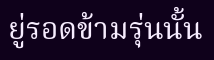ยู่รอดข้ามรุ่นนั้น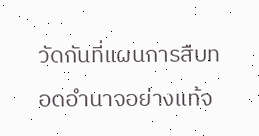วัดกันที่แผนการสืบทอดอำนาจอย่างแท้จ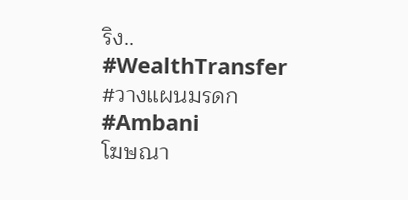ริง..
#WealthTransfer
#วางแผนมรดก
#Ambani
โฆษณา